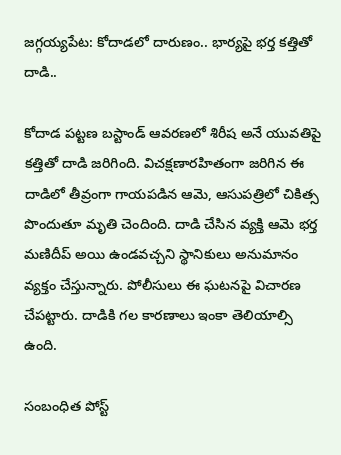జగ్గయ్యపేట: కోదాడలో దారుణం.. భార్యపై భర్త కత్తితో దాడి..

కోదాడ పట్టణ బస్టాండ్ ఆవరణలో శిరీష అనే యువతిపై కత్తితో దాడి జరిగింది. విచక్షణారహితంగా జరిగిన ఈ దాడిలో తీవ్రంగా గాయపడిన ఆమె, ఆసుపత్రిలో చికిత్స పొందుతూ మృతి చెందింది. దాడి చేసిన వ్యక్తి ఆమె భర్త మణిదీప్ అయి ఉండవచ్చని స్థానికులు అనుమానం వ్యక్తం చేస్తున్నారు. పోలీసులు ఈ ఘటనపై విచారణ చేపట్టారు. దాడికి గల కారణాలు ఇంకా తెలియాల్సి ఉంది.

సంబంధిత పోస్ట్